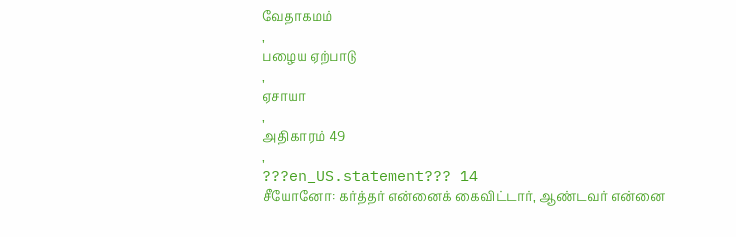வேதாகமம்
,
பழைய ஏற்பாடு
,
ஏசாயா
,
அதிகாரம் 49
,
???en_US.statement??? 14
சீயோனோ: கர்த்தர் என்னைக் கைவிட்டார், ஆண்டவர் என்னை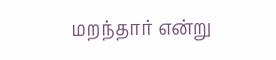மறந்தார் என்று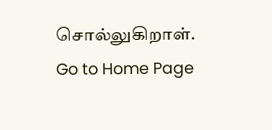சொல்லுகிறாள்.
Go to Home Page